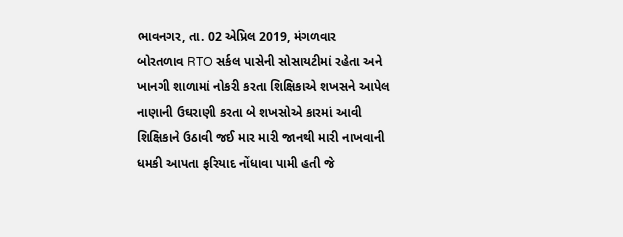ભાવનગર, તા. 02 એપ્રિલ 2019, મંગળવાર
બોરતળાવ RTO સર્કલ પાસેની સોસાયટીમાં રહેતા અને ખાનગી શાળામાં નોકરી કરતા શિક્ષિકાએ શખસને આપેલ નાણાની ઉઘરાણી કરતા બે શખસોએ કારમાં આવી શિક્ષિકાને ઉઠાવી જઈ માર મારી જાનથી મારી નાખવાની ધમકી આપતા ફરિયાદ નોંધાવા પામી હતી જે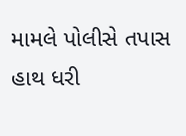મામલે પોલીસે તપાસ હાથ ધરી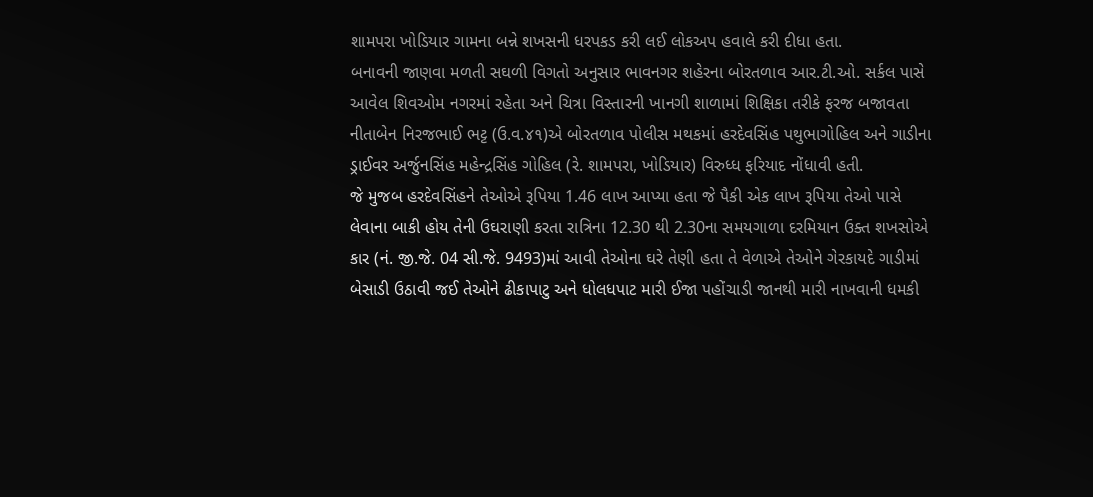શામપરા ખોડિયાર ગામના બન્ને શખસની ધરપકડ કરી લઈ લોકઅપ હવાલે કરી દીધા હતા.
બનાવની જાણવા મળતી સઘળી વિગતો અનુસાર ભાવનગર શહેરના બોરતળાવ આર.ટી.ઓ. સર્કલ પાસે આવેલ શિવઓમ નગરમાં રહેતા અને ચિત્રા વિસ્તારની ખાનગી શાળામાં શિક્ષિકા તરીકે ફરજ બજાવતા નીતાબેન નિરજભાઈ ભટ્ટ (ઉ.વ.૪૧)એ બોરતળાવ પોલીસ મથકમાં હરદેવસિંહ પથુભાગોહિલ અને ગાડીના ડ્રાઈવર અર્જુનસિંહ મહેન્દ્રસિંહ ગોહિલ (રે. શામપરા, ખોડિયાર) વિરુધ્ધ ફરિયાદ નોંધાવી હતી.
જે મુજબ હરદેવસિંહને તેઓએ રૂપિયા 1.46 લાખ આપ્યા હતા જે પૈકી એક લાખ રૂપિયા તેઓ પાસે લેવાના બાકી હોય તેની ઉઘરાણી કરતા રાત્રિના 12.30 થી 2.30ના સમયગાળા દરમિયાન ઉક્ત શખસોએ કાર (નં. જી.જે. 04 સી.જે. 9493)માં આવી તેઓના ઘરે તેણી હતા તે વેળાએ તેઓને ગેરકાયદે ગાડીમાં બેસાડી ઉઠાવી જઈ તેઓને ઢીકાપાટુ અને ધોલધપાટ મારી ઈજા પહોંચાડી જાનથી મારી નાખવાની ધમકી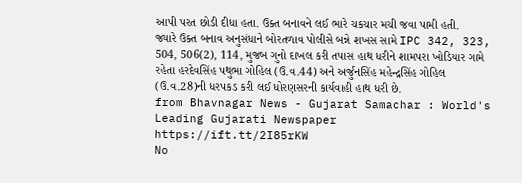આપી પરત છોડી દીધા હતા. ઉક્ત બનાવને લઈ ભારે ચકચાર મચી જવા પામી હતી.
જ્યારે ઉક્ત બનાવ અનુસંધાને બોરતળાવ પોલીસે બન્ને શખસ સામે IPC 342, 323, 504, 506(2), 114, મુજબ ગુનો દાખલ કરી તપાસ હાથ ધરીને શામપરા ખોડિયાર ગામે રહેતા હરદેવસિંહ પથુભા ગોહિલ (ઉ.વ.44) અને અર્જુનસિંહ મહેન્દ્રસિંહ ગોહિલ (ઉ.વ.28)ની ધરપકડ કરી લઈ ધોરણસરની કાર્યવાહી હાથ ધરી છે.
from Bhavnagar News - Gujarat Samachar : World's Leading Gujarati Newspaper https://ift.tt/2I85rKW
No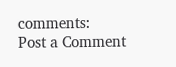comments:
Post a Comment